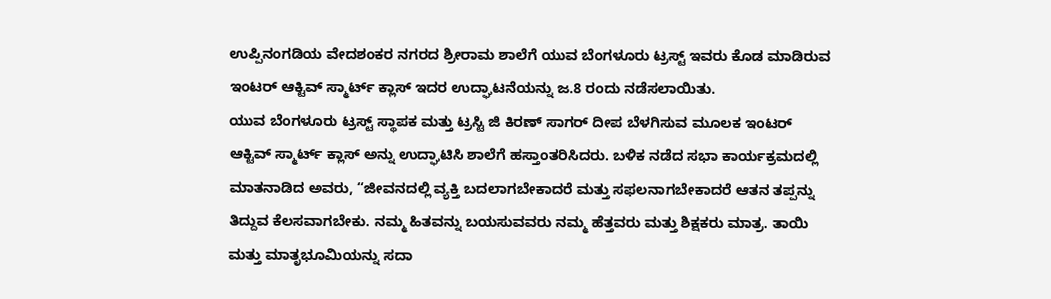ಉಪ್ಪಿನಂಗಡಿಯ ವೇದಶಂಕರ ನಗರದ ಶ್ರೀರಾಮ ಶಾಲೆಗೆ ಯುವ ಬೆಂಗಳೂರು ಟ್ರಸ್ಟ್ ಇವರು ಕೊಡ ಮಾಡಿರುವ ಇಂಟರ್ ಆಕ್ಟಿವ್ ಸ್ಮಾರ್ಟ್ ಕ್ಲಾಸ್ ಇದರ ಉದ್ಘಾಟನೆಯನ್ನು ಜ.8 ರಂದು ನಡೆಸಲಾಯಿತು.
ಯುವ ಬೆಂಗಳೂರು ಟ್ರಸ್ಟ್ ಸ್ಥಾಪಕ ಮತ್ತು ಟ್ರಸ್ಟಿ ಜಿ ಕಿರಣ್ ಸಾಗರ್ ದೀಪ ಬೆಳಗಿಸುವ ಮೂಲಕ ಇಂಟರ್ ಆಕ್ಟಿವ್ ಸ್ಮಾರ್ಟ್ ಕ್ಲಾಸ್ ಅನ್ನು ಉದ್ಘಾಟಿಸಿ ಶಾಲೆಗೆ ಹಸ್ತಾಂತರಿಸಿದರು. ಬಳಿಕ ನಡೆದ ಸಭಾ ಕಾರ್ಯಕ್ರಮದಲ್ಲಿ ಮಾತನಾಡಿದ ಅವರು, “ಜೀವನದಲ್ಲಿ ವ್ಯಕ್ತಿ ಬದಲಾಗಬೇಕಾದರೆ ಮತ್ತು ಸಫಲನಾಗಬೇಕಾದರೆ ಆತನ ತಪ್ಪನ್ನು ತಿದ್ದುವ ಕೆಲಸವಾಗಬೇಕು. ನಮ್ಮ ಹಿತವನ್ನು ಬಯಸುವವರು ನಮ್ಮ ಹೆತ್ತವರು ಮತ್ತು ಶಿಕ್ಷಕರು ಮಾತ್ರ. ತಾಯಿ ಮತ್ತು ಮಾತೃಭೂಮಿಯನ್ನು ಸದಾ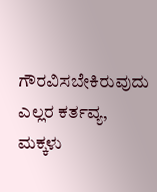ಗೌರವಿಸಬೇಕಿರುವುದು ಎಲ್ಲರ ಕರ್ತವ್ಯ, ಮಕ್ಕಳು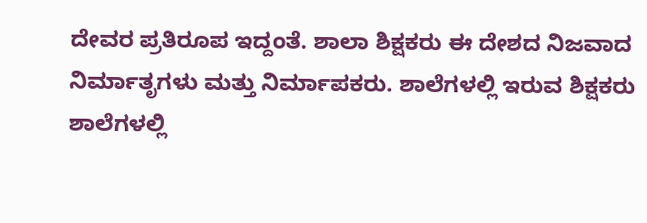ದೇವರ ಪ್ರತಿರೂಪ ಇದ್ದಂತೆ. ಶಾಲಾ ಶಿಕ್ಷಕರು ಈ ದೇಶದ ನಿಜವಾದ ನಿರ್ಮಾತೃಗಳು ಮತ್ತು ನಿರ್ಮಾಪಕರು. ಶಾಲೆಗಳಲ್ಲಿ ಇರುವ ಶಿಕ್ಷಕರು ಶಾಲೆಗಳಲ್ಲಿ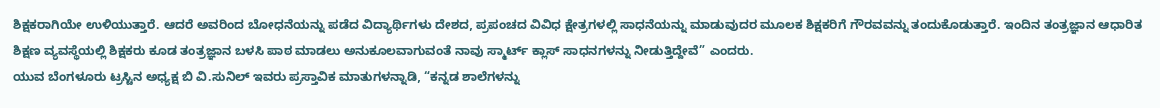ಶಿಕ್ಷಕರಾಗಿಯೇ ಉಳಿಯುತ್ತಾರೆ. ಆದರೆ ಅವರಿಂದ ಬೋಧನೆಯನ್ನು ಪಡೆದ ವಿದ್ಯಾರ್ಥಿಗಳು ದೇಶದ, ಪ್ರಪಂಚದ ವಿವಿಧ ಕ್ಷೇತ್ರಗಳಲ್ಲಿ ಸಾಧನೆಯನ್ನು ಮಾಡುವುದರ ಮೂಲಕ ಶಿಕ್ಷಕರಿಗೆ ಗೌರವವನ್ನು ತಂದುಕೊಡುತ್ತಾರೆ. ಇಂದಿನ ತಂತ್ರಜ್ಞಾನ ಆಧಾರಿತ ಶಿಕ್ಷಣ ವ್ಯವಸ್ಥೆಯಲ್ಲಿ ಶಿಕ್ಷಕರು ಕೂಡ ತಂತ್ರಜ್ಞಾನ ಬಳಸಿ ಪಾಠ ಮಾಡಲು ಅನುಕೂಲವಾಗುವಂತೆ ನಾವು ಸ್ಮಾರ್ಟ್ ಕ್ಲಾಸ್ ಸಾಧನಗಳನ್ನು ನೀಡುತ್ತಿದ್ದೇವೆ” ಎಂದರು.
ಯುವ ಬೆಂಗಳೂರು ಟ್ರಸ್ಟಿನ ಅಧ್ಯಕ್ಷ ಬಿ ವಿ.ಸುನಿಲ್ ಇವರು ಪ್ರಸ್ತಾವಿಕ ಮಾತುಗಳನ್ನಾಡಿ, “ಕನ್ನಡ ಶಾಲೆಗಳನ್ನು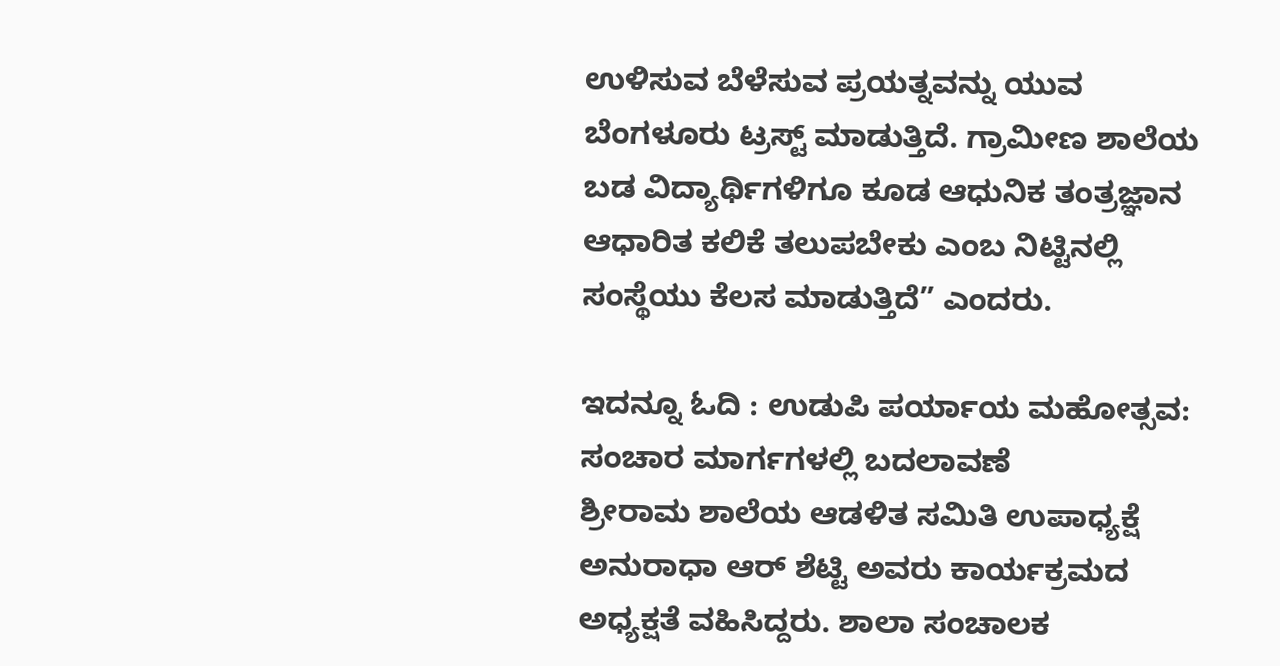ಉಳಿಸುವ ಬೆಳೆಸುವ ಪ್ರಯತ್ನವನ್ನು ಯುವ ಬೆಂಗಳೂರು ಟ್ರಸ್ಟ್ ಮಾಡುತ್ತಿದೆ. ಗ್ರಾಮೀಣ ಶಾಲೆಯ ಬಡ ವಿದ್ಯಾರ್ಥಿಗಳಿಗೂ ಕೂಡ ಆಧುನಿಕ ತಂತ್ರಜ್ಞಾನ ಆಧಾರಿತ ಕಲಿಕೆ ತಲುಪಬೇಕು ಎಂಬ ನಿಟ್ಟಿನಲ್ಲಿ ಸಂಸ್ಥೆಯು ಕೆಲಸ ಮಾಡುತ್ತಿದೆ” ಎಂದರು.

ಇದನ್ನೂ ಓದಿ : ಉಡುಪಿ ಪರ್ಯಾಯ ಮಹೋತ್ಸವ: ಸಂಚಾರ ಮಾರ್ಗಗಳಲ್ಲಿ ಬದಲಾವಣೆ
ಶ್ರೀರಾಮ ಶಾಲೆಯ ಆಡಳಿತ ಸಮಿತಿ ಉಪಾಧ್ಯಕ್ಷೆ ಅನುರಾಧಾ ಆರ್ ಶೆಟ್ಟಿ ಅವರು ಕಾರ್ಯಕ್ರಮದ ಅಧ್ಯಕ್ಷತೆ ವಹಿಸಿದ್ದರು. ಶಾಲಾ ಸಂಚಾಲಕ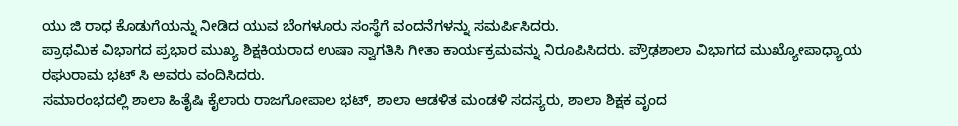ಯು ಜಿ ರಾಧ ಕೊಡುಗೆಯನ್ನು ನೀಡಿದ ಯುವ ಬೆಂಗಳೂರು ಸಂಸ್ಥೆಗೆ ವಂದನೆಗಳನ್ನು ಸಮರ್ಪಿಸಿದರು.
ಪ್ರಾಥಮಿಕ ವಿಭಾಗದ ಪ್ರಭಾರ ಮುಖ್ಯ ಶಿಕ್ಷಕಿಯರಾದ ಉಷಾ ಸ್ವಾಗತಿಸಿ ಗೀತಾ ಕಾರ್ಯಕ್ರಮವನ್ನು ನಿರೂಪಿಸಿದರು. ಪ್ರೌಢಶಾಲಾ ವಿಭಾಗದ ಮುಖ್ಯೋಪಾಧ್ಯಾಯ ರಘುರಾಮ ಭಟ್ ಸಿ ಅವರು ವಂದಿಸಿದರು.
ಸಮಾರಂಭದಲ್ಲಿ ಶಾಲಾ ಹಿತೈಷಿ ಕೈಲಾರು ರಾಜಗೋಪಾಲ ಭಟ್, ಶಾಲಾ ಆಡಳಿತ ಮಂಡಳಿ ಸದಸ್ಯರು, ಶಾಲಾ ಶಿಕ್ಷಕ ವೃಂದ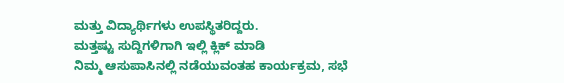ಮತ್ತು ವಿದ್ಯಾರ್ಥಿಗಳು ಉಪಸ್ಥಿತರಿದ್ದರು.
ಮತ್ತಷ್ಟು ಸುದ್ದಿಗಳಿಗಾಗಿ ಇಲ್ಲಿ ಕ್ಲಿಕ್ ಮಾಡಿ
ನಿಮ್ಮ ಆಸುಪಾಸಿನಲ್ಲಿ ನಡೆಯುವಂತಹ ಕಾರ್ಯಕ್ರಮ, ಸಭೆ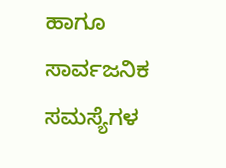ಹಾಗೂ ಸಾರ್ವಜನಿಕ ಸಮಸ್ಯೆಗಳ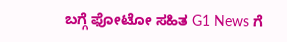ಬಗ್ಗೆ ಫೋಟೋ ಸಹಿತ G1 News ಗೆ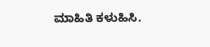ಮಾಹಿತಿ ಕಳುಹಿಸಿ.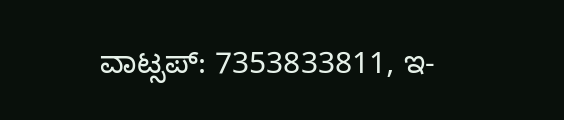ವಾಟ್ಸಪ್: 7353833811, ಇ-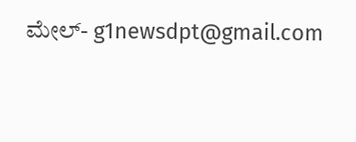ಮೇಲ್- g1newsdpt@gmail.com